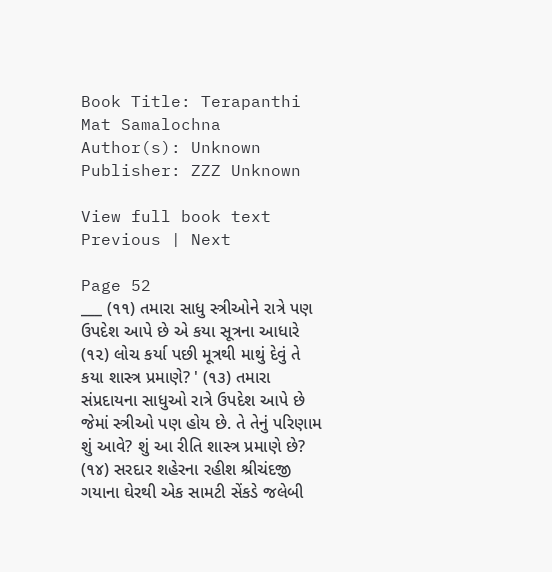Book Title: Terapanthi Mat Samalochna
Author(s): Unknown
Publisher: ZZZ Unknown

View full book text
Previous | Next

Page 52
___ (૧૧) તમારા સાધુ સ્ત્રીઓને રાત્રે પણ ઉપદેશ આપે છે એ કયા સૂત્રના આધારે (૧૨) લોચ કર્યા પછી મૂત્રથી માથું દેવું તે કયા શાસ્ત્ર પ્રમાણે? ' (૧૩) તમારા સંપ્રદાયના સાધુઓ રાત્રે ઉપદેશ આપે છે જેમાં સ્ત્રીઓ પણ હોય છે. તે તેનું પરિણામ શું આવે? શું આ રીતિ શાસ્ત્ર પ્રમાણે છે? (૧૪) સરદાર શહેરના રહીશ શ્રીચંદજી ગયાના ઘેરથી એક સામટી સેંકડે જલેબી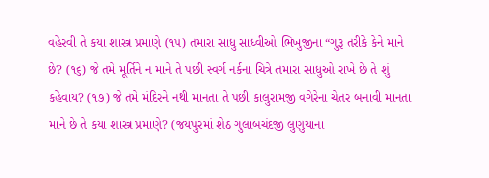વહેરવી તે કયા શાસ્ત્ર પ્રમાણે (૧૫) તમારા સાધુ સાધ્વીઓ ભિખુજીના “ગુરૂ તરીકે કેને માને છે? (૧૬) જે તમે મૂર્તિને ન માને તે પછી સ્વર્ગ નર્કના ચિત્રે તમારા સાધુઓ રાખે છે તે શું કહેવાય? (૧૭) જે તમે મંદિરને નથી માનતા તે પછી કાલુરામજી વગેરેના ચેતર બનાવી માનતા માને છે તે કયા શાસ્ત્ર પ્રમાણે? (જયપુરમાં શેઠ ગુલાબચંદજી લુણુયાના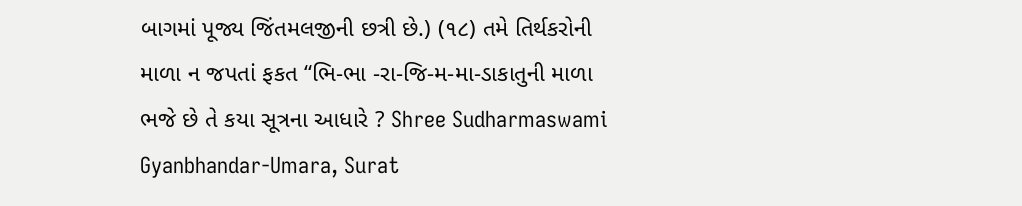બાગમાં પૂજ્ય જિંતમલજીની છત્રી છે.) (૧૮) તમે તિર્થકરોની માળા ન જપતાં ફકત “ભિ-ભા -રા-જિ-મ-મા-ડાકાતુની માળા ભજે છે તે કયા સૂત્રના આધારે ? Shree Sudharmaswami Gyanbhandar-Umara, Surat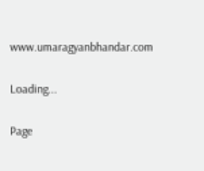www.umaragyanbhandar.com

Loading...

Page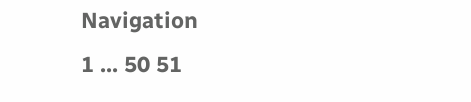Navigation
1 ... 50 51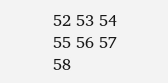52 53 54 55 56 57 58